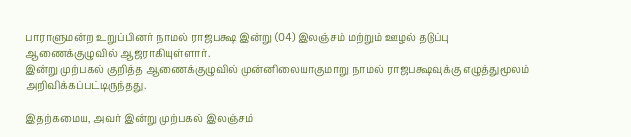பாராளுமன்ற உறுப்பினர் நாமல் ராஜபக்ஷ இன்று (04) இலஞ்சம் மற்றும் ஊழல் தடுப்பு ஆணைக்குழுவில் ஆஜராகியுள்ளார்.
இன்று முற்பகல் குறித்த ஆணைக்குழுவில் முன்னிலையாகுமாறு நாமல் ராஜபக்ஷவுக்கு எழுத்துமூலம் அறிவிக்கப்பட்டிருந்தது.

இதற்கமைய, அவர் இன்று முற்பகல் இலஞ்சம்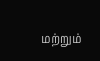மற்றும்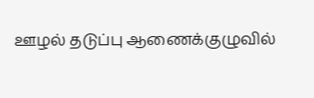ஊழல் தடுப்பு ஆணைக்குழுவில்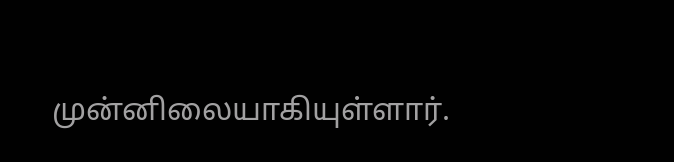முன்னிலையாகியுள்ளார்.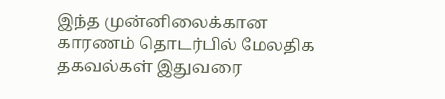இந்த முன்னிலைக்கான காரணம் தொடர்பில் மேலதிக தகவல்கள் இதுவரை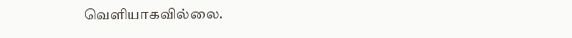வெளியாகவில்லை.